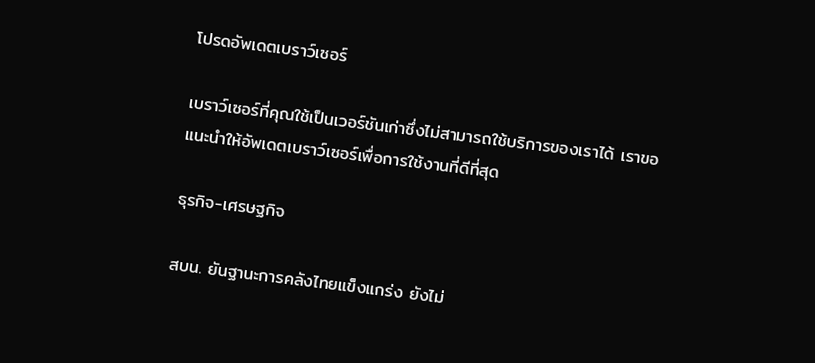โปรดอัพเดตเบราว์เซอร์

เบราว์เซอร์ที่คุณใช้เป็นเวอร์ชันเก่าซึ่งไม่สามารถใช้บริการของเราได้ เราขอแนะนำให้อัพเดตเบราว์เซอร์เพื่อการใช้งานที่ดีที่สุด

ธุรกิจ-เศรษฐกิจ

สบน. ยันฐานะการคลังไทยแข็งแกร่ง ยังไม่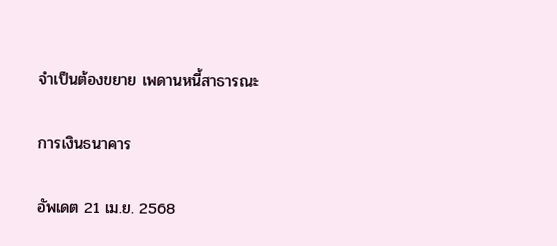จำเป็นต้องขยาย เพดานหนี้สาธารณะ

การเงินธนาคาร

อัพเดต 21 เม.ย. 2568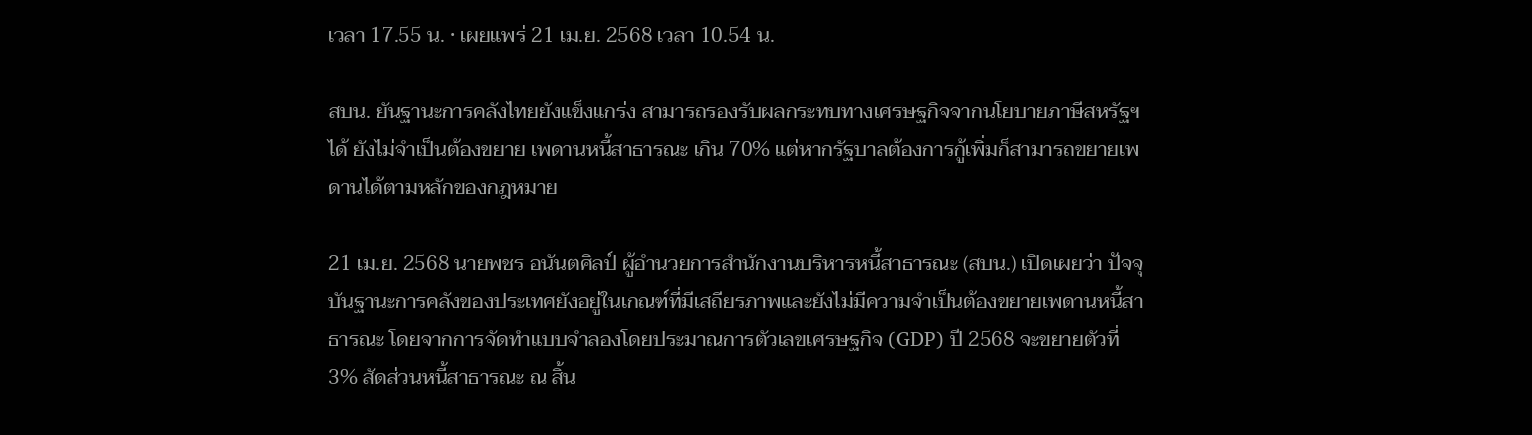เวลา 17.55 น. • เผยแพร่ 21 เม.ย. 2568 เวลา 10.54 น.

สบน. ยันฐานะการคลังไทยยังแข็งแกร่ง สามารถรองรับผลกระทบทางเศรษฐกิจจากนโยบายภาษีสหรัฐฯได้ ยังไม่จำเป็นต้องขยาย เพดานหนี้สาธารณะ เกิน 70% แต่หากรัฐบาลต้องการกู้เพิ่มก็สามารถขยายเพดานได้ตามหลักของกฎหมาย

21 เม.ย. 2568 นายพชร อนันตศิลป์ ผู้อำนวยการสำนักงานบริหารหนี้สาธารณะ (สบน.) เปิดเผยว่า ปัจจุบันฐานะการคลังของประเทศยังอยู่ในเกณฑ์ที่มีเสถียรภาพและยังไม่มีความจำเป็นต้องขยายเพดานหนี้สาธารณะ โดยจากการจัดทำแบบจำลองโดยประมาณการตัวเลขเศรษฐกิจ (GDP) ปี 2568 จะขยายตัวที่ 3% สัดส่วนหนี้สาธารณะ ณ สิ้น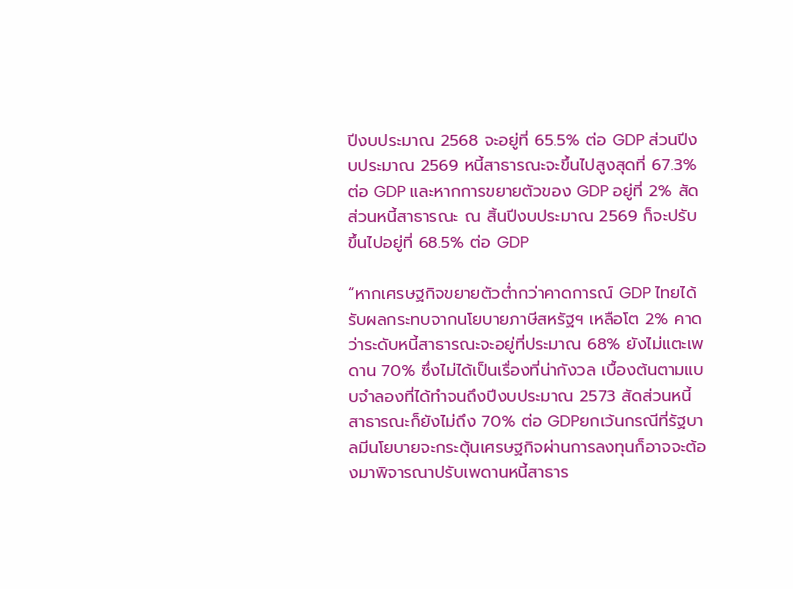ปีงบประมาณ 2568 จะอยู่ที่ 65.5% ต่อ GDP ส่วนปีงบประมาณ 2569 หนี้สาธารณะจะขึ้นไปสูงสุดที่ 67.3% ต่อ GDP และหากการขยายตัวของ GDP อยู่ที่ 2% สัดส่วนหนี้สาธารณะ ณ สิ้นปีงบประมาณ 2569 ก็จะปรับขึ้นไปอยู่ที่ 68.5% ต่อ GDP

“หากเศรษฐกิจขยายตัวต่ำกว่าคาดการณ์ GDP ไทยได้รับผลกระทบจากนโยบายภาษีสหรัฐฯ เหลือโต 2% คาดว่าระดับหนี้สาธารณะจะอยู่ที่ประมาณ 68% ยังไม่แตะเพดาน 70% ซึ่งไม่ได้เป็นเรื่องที่น่ากังวล เบื้องต้นตามแบบจำลองที่ได้ทำจนถึงปีงบประมาณ 2573 สัดส่วนหนี้สาธารณะก็ยังไม่ถึง 70% ต่อ GDPยกเว้นกรณีที่รัฐบาลมีนโยบายจะกระตุ้นเศรษฐกิจผ่านการลงทุนก็อาจจะต้องมาพิจารณาปรับเพดานหนี้สาธาร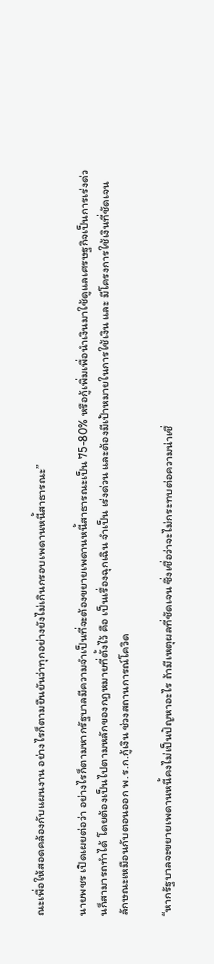ณะเพื่อให้สอดคล้องกับแผนงาน อย่างไรก็ตามยืนยันว่าทุกอย่างยังไม่เกินกรอบเพดานหนี้สาธารณะ”

นายพชร เปิดเผยต่อว่า อย่างไรก็ตามหากรัฐบาลมีความจำเป็นที่จะต้องขยายเพดานหนี้สาธารณะเป็น 75-80% หรือกู้เพิ่มเพื่อนำเงินมาใช้ดูแลเศรษฐกิจเป็นการเร่งด่วนก็สามารถทำได้ โดยต้องเป็นไปตามหลักของกฎหมายที่ตั้งไว้ คือ เป็นเรื่องฉุกเฉิน จำเป็น เร่งด่วน และต้องมีเป้าหมายในการใช้เงิน และ มีโครงการใช้เงินที่ชัดเจน ลักษณะเหมือนกับตอนออก พ.ร.ก.กู้เงิน ช่วงสถานการณ์โควิด

“หากรัฐบาลจะขยายเพดานหนี้คงไม่เป็นปัญหาอะไร ถ้ามีเหตุผลที่ชัดเจน ซึ่งเชื่อว่าจะไม่กระทบต่อความน่าเชื่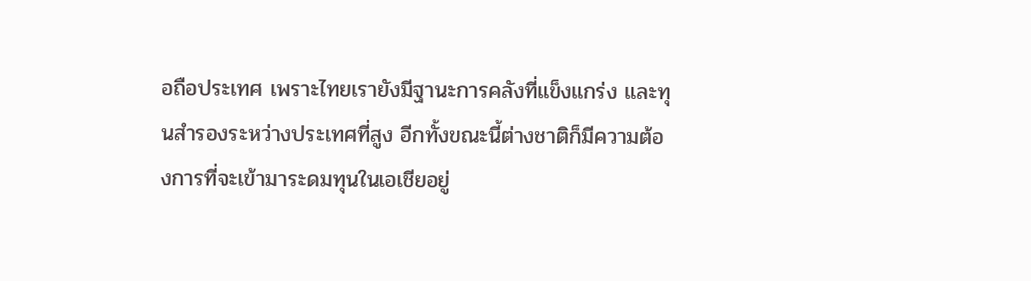อถือประเทศ เพราะไทยเรายังมีฐานะการคลังที่แข็งแกร่ง และทุนสำรองระหว่างประเทศที่สูง อีกทั้งขณะนี้ต่างชาติก็มีความต้องการที่จะเข้ามาระดมทุนในเอเชียอยู่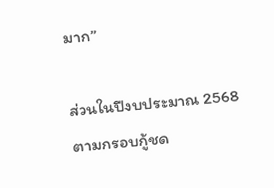มาก”

ส่วนในปีงบประมาณ 2568 ตามกรอบกู้ชด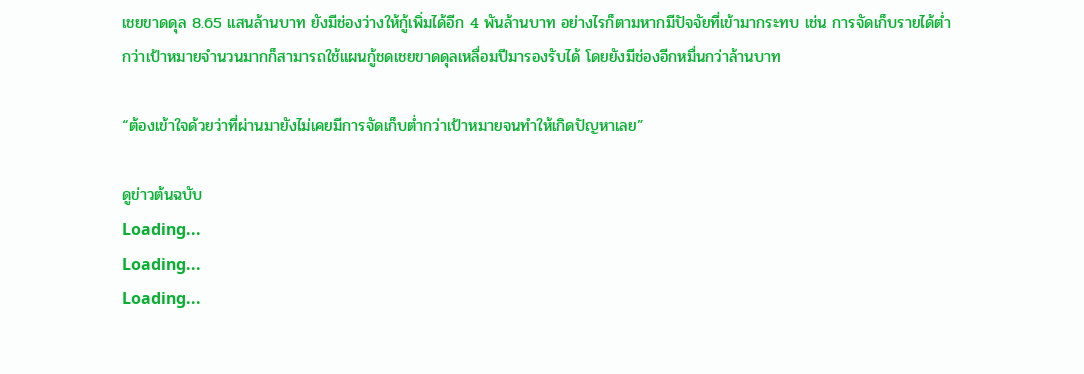เชยขาดดุล 8.65 แสนล้านบาท ยังมีช่องว่างให้กู้เพิ่มได้อีก 4 พันล้านบาท อย่างไรก็ตามหากมีปัจจัยที่เข้ามากระทบ เช่น การจัดเก็บรายได้ต่ำกว่าเป้าหมายจำนวนมากก็สามารถใช้แผนกู้ชดเชยขาดดุลเหลื่อมปีมารองรับได้ โดยยังมีช่องอีกหมื่นกว่าล้านบาท

“ต้องเข้าใจด้วยว่าที่ผ่านมายังไม่เคยมีการจัดเก็บต่ำกว่าเป้าหมายจนทำให้เกิดปัญหาเลย”

ดูข่าวต้นฉบับ
Loading...
Loading...
Loading...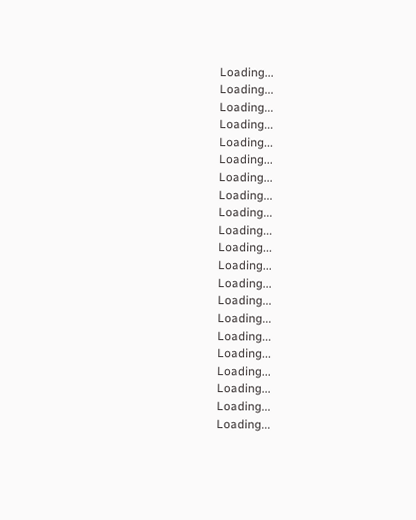Loading...
Loading...
Loading...
Loading...
Loading...
Loading...
Loading...
Loading...
Loading...
Loading...
Loading...
Loading...
Loading...
Loading...
Loading...
Loading...
Loading...
Loading...
Loading...
Loading...
Loading...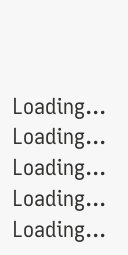Loading...
Loading...
Loading...
Loading...
Loading...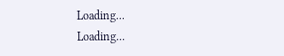Loading...
Loading...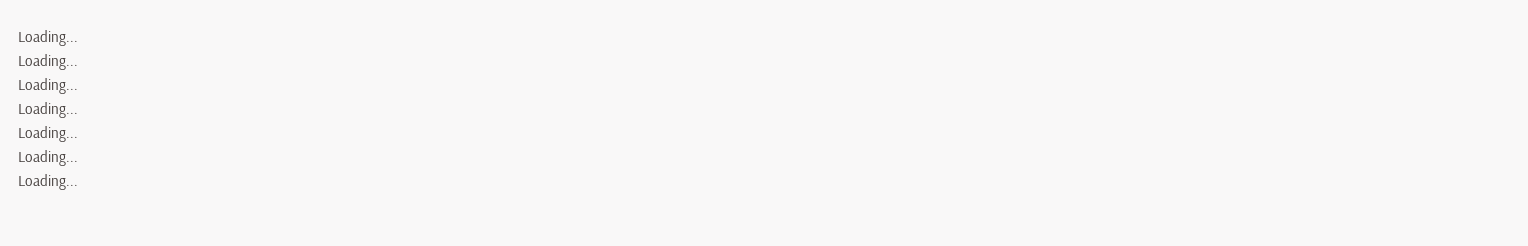Loading...
Loading...
Loading...
Loading...
Loading...
Loading...
Loading...